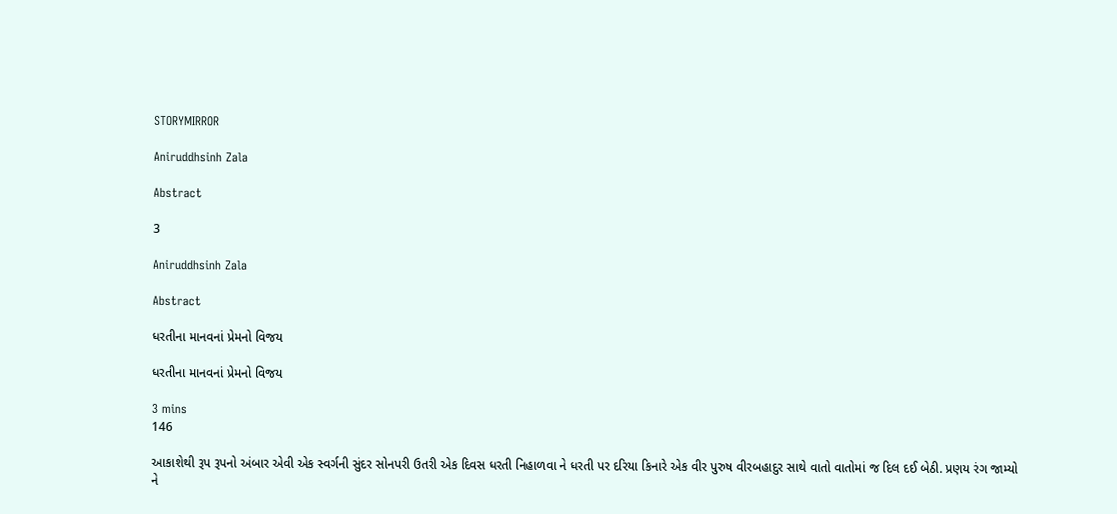STORYMIRROR

Aniruddhsinh Zala

Abstract

3

Aniruddhsinh Zala

Abstract

ધરતીના માનવનાં પ્રેમનો વિજય

ધરતીના માનવનાં પ્રેમનો વિજય

3 mins
146

આકાશેથી રૂપ રૂપનો અંબાર એવી એક સ્વર્ગની સુંદર સોનપરી ઉતરી એક દિવસ ધરતી નિહાળવા ને ધરતી પર દરિયા કિનારે એક વીર પુરુષ વીરબહાદુર સાથે વાતો વાતોમાં જ દિલ દઈ બેઠી. પ્રણય રંગ જામ્યો ને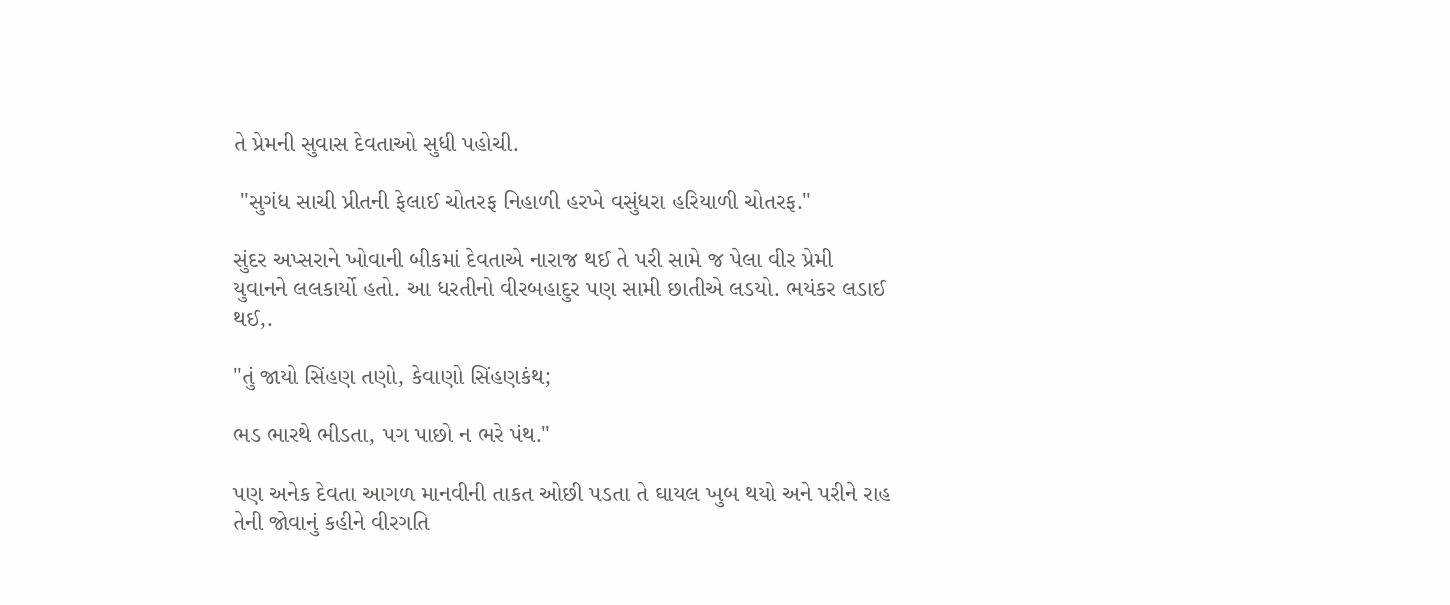તે પ્રેમની સુવાસ દેવતાઓ સુધી પહોચી.

 "સુગંધ સાચી પ્રીતની ફેલાઈ ચોતરફ નિહાળી હરખે વસુંધરા હરિયાળી ચોતરફ."

સુંદર અપ્સરાને ખોવાની બીકમાં દેવતાએ નારાજ થઈ તે પરી સામે જ પેલા વીર પ્રેમી યુવાનને લલકાર્યો હતો. આ ધરતીનો વીરબહાદુર પણ સામી છાતીએ લડયો. ભયંકર લડાઈ થઈ,.

"તું જાયો સિંહણ તણો, કેવાણો સિંહણકંથ;

ભડ ભારથે ભીડતા, પગ પાછો ન ભરે પંથ."

પણ અનેક દેવતા આગળ માનવીની તાકત ઓછી પડતા તે ઘાયલ ખુબ થયો અને પરીને રાહ તેની જોવાનું કહીને વીરગતિ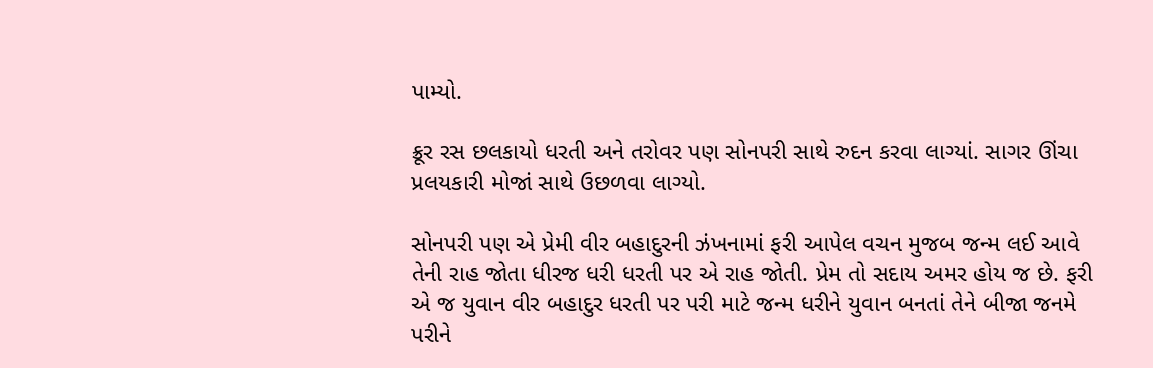પામ્યો.

ક્રૂર રસ છલકાયો ધરતી અને તરોવર પણ સોનપરી સાથે રુદન કરવા લાગ્યાં. સાગર ઊંચા પ્રલયકારી મોજાં સાથે ઉછળવા લાગ્યો.

સોનપરી પણ એ પ્રેમી વીર બહાદુરની ઝંખનામાં ફરી આપેલ વચન મુજબ જન્મ લઈ આવે તેની રાહ જોતા ધીરજ ધરી ધરતી પર એ રાહ જોતી. પ્રેમ તો સદાય અમર હોય જ છે. ફરી એ જ યુવાન વીર બહાદુર ધરતી પર પરી માટે જન્મ ધરીને યુવાન બનતાં તેને બીજા જનમે પરીને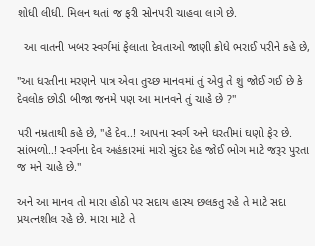શોધી લીધી. મિલન થતાં જ ફરી સોનપરી ચાહવા લાગે છે.

  આ વાતની ખબર સ્વર્ગમાં ફેલાતા દેવતાઓ જાણી ક્રોધે ભરાઈ પરીને કહે છે,

"આ ધરતીના મરણને પાત્ર એવા તુચ્છ માનવમાં તું એવુ તે શું જોઈ ગઈ છે કે દેવલોક છોડી બીજા જનમે પણ આ માનવને તું ચાહે છે ?"

પરી નમ્રતાથી કહે છે, "હે દેવ..! આપના સ્વર્ગ અને ધરતીમાં ઘણો ફેર છે. સાંભળો..! સ્વર્ગના દેવ અહંકારમાં મારો સુંદર દેહ જોઈ ભોગ માટે જરૂર પુરતા જ મને ચાહે છે."

અને આ માનવ તો મારા હોઠો પર સદાય હાસ્ય છલકતુ રહે તે માટે સદા પ્રયત્નશીલ રહે છે. મારા માટે તે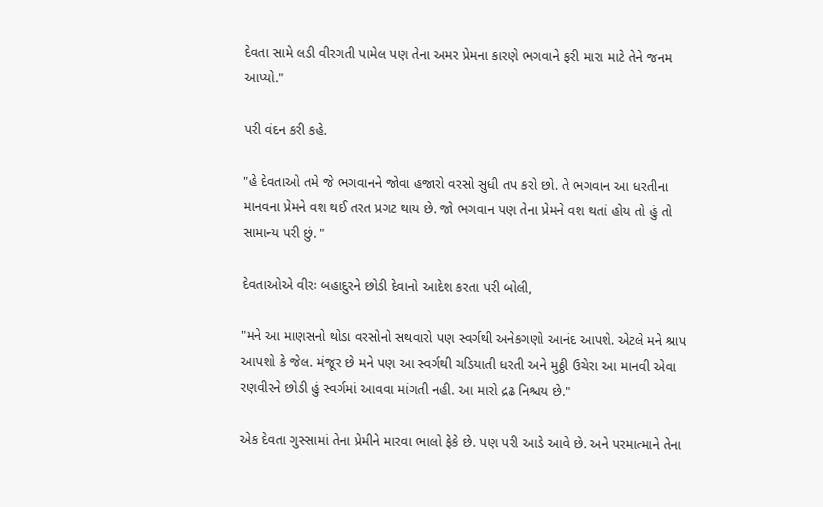દેવતા સામે લડી વીરગતી પામેલ પણ તેના અમર પ્રેમના કારણે ભગવાને ફરી મારા માટે તેને જનમ આપ્યો."

પરી વંદન કરી કહે.

"હે દેવતાઓ તમે જે ભગવાનને જોવા હજારો વરસો સુધી તપ કરો છો. તે ભગવાન આ ધરતીના માનવના પ્રેમને વશ થઈ તરત પ્રગટ થાય છે. જો ભગવાન પણ તેના પ્રેમને વશ થતાં હોય તો હું તો સામાન્ય પરી છું. "

દેવતાઓએ વીરઃ બહાદુરને છોડી દેવાનો આદેશ કરતા પરી બોલી,

"મને આ માણસનો થોડા વરસોનો સથવારો પણ સ્વર્ગથી અનેકગણો આનંદ આપશે. એટલે મને શ્રાપ આપશો કે જેલ. મંજૂર છે મને પણ આ સ્વર્ગથી ચડિયાતી ધરતી અને મુઠ્ઠી ઉચેરા આ માનવી એવા રણવીરને છોડી હું સ્વર્ગમાં આવવા માંગતી નહી. આ મારો દ્રઢ નિશ્ચય છે."

એક દેવતા ગુસ્સામાં તેના પ્રેમીને મારવા ભાલો ફેકે છે. પણ પરી આડે આવે છે. અને પરમાત્માને તેના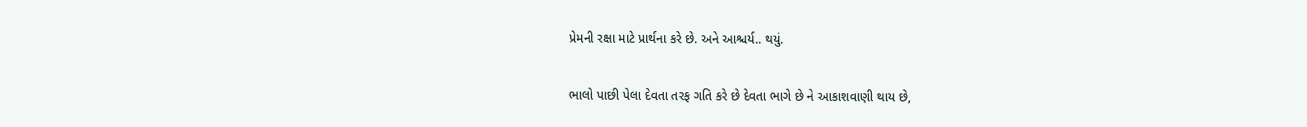પ્રેમની રક્ષા માટે પ્રાર્થના કરે છે. અને આશ્ચર્ય.. થયું.

ભાલો પાછી પેલા દેવતા તરફ ગતિ કરે છે દેવતા ભાગે છે ને આકાશવાણી થાય છે,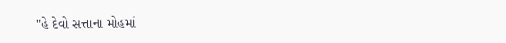"હે દેવો સત્તાના મોહમાં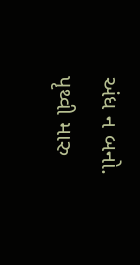અંધ ન બનો. પૃથ્વી મારુ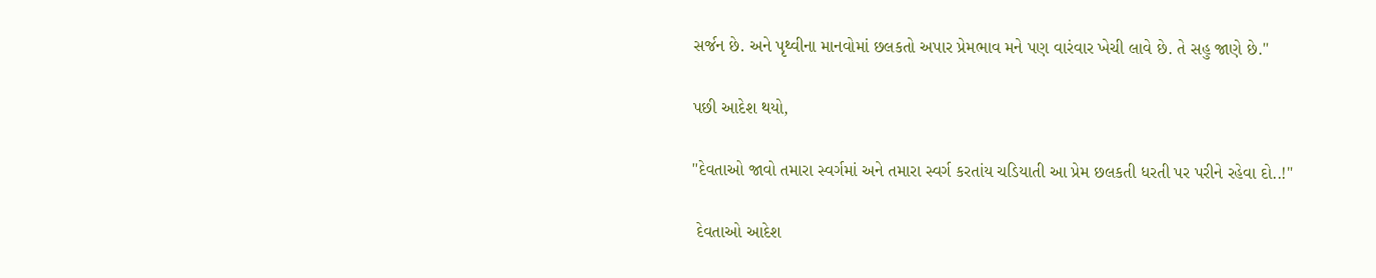સર્જન છે. અને પૃથ્વીના માનવોમાં છલકતો અપાર પ્રેમભાવ મને પણ વારંવાર ખેચી લાવે છે. તે સહુ જાણે છે."

પછી આદેશ થયો,

"દેવતાઓ જાવો તમારા સ્વર્ગમાં અને તમારા સ્વર્ગ કરતાંય ચડિયાતી આ પ્રેમ છલકતી ધરતી પર પરીને રહેવા દો..!"

 દેવતાઓ આદેશ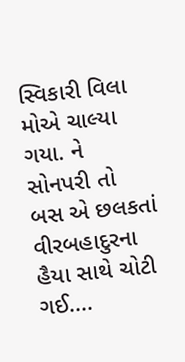સ્વિકારી વિલા મોએ ચાલ્યા ગયા. ને સોનપરી તો બસ એ છલકતાં વીરબહાદુરના હૈયા સાથે ચોટી ગઈ....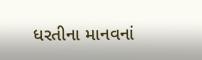ધરતીના માનવનાં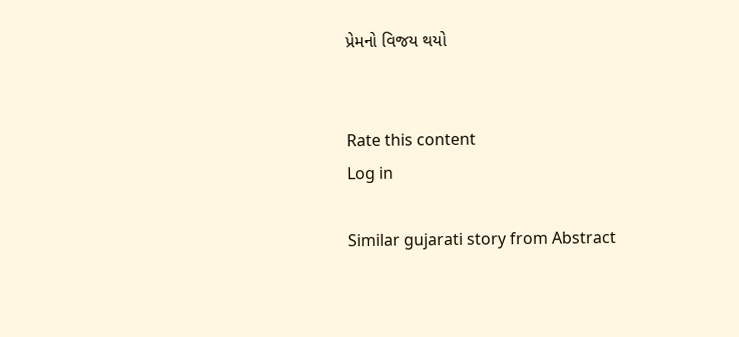પ્રેમનો વિજય થયો


Rate this content
Log in

Similar gujarati story from Abstract